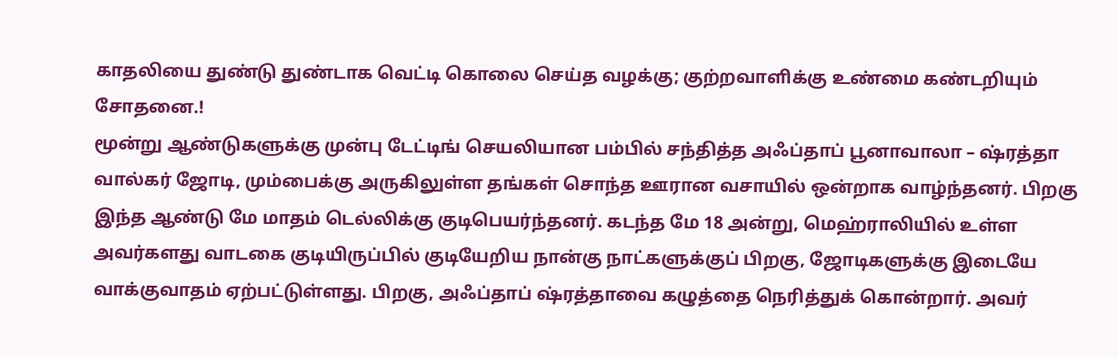காதலியை துண்டு துண்டாக வெட்டி கொலை செய்த வழக்கு; குற்றவாளிக்கு உண்மை கண்டறியும் சோதனை.!
மூன்று ஆண்டுகளுக்கு முன்பு டேட்டிங் செயலியான பம்பில் சந்தித்த அஃப்தாப் பூனாவாலா – ஷ்ரத்தா வால்கர் ஜோடி, மும்பைக்கு அருகிலுள்ள தங்கள் சொந்த ஊரான வசாயில் ஒன்றாக வாழ்ந்தனர். பிறகு இந்த ஆண்டு மே மாதம் டெல்லிக்கு குடிபெயர்ந்தனர். கடந்த மே 18 அன்று, மெஹ்ராலியில் உள்ள அவர்களது வாடகை குடியிருப்பில் குடியேறிய நான்கு நாட்களுக்குப் பிறகு, ஜோடிகளுக்கு இடையே வாக்குவாதம் ஏற்பட்டுள்ளது. பிறகு, அஃப்தாப் ஷ்ரத்தாவை கழுத்தை நெரித்துக் கொன்றார். அவர்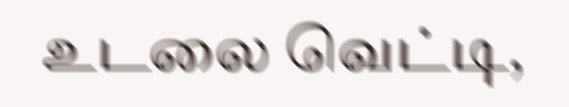உடலை வெட்டி,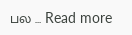பல … Read more